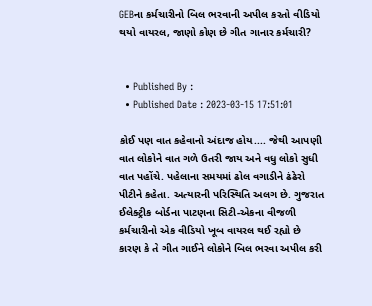GEBના કર્મચારીનો બિલ ભરવાની અપીલ કરતો વીડિયો થયો વાયરલ, જાણો કોણ છે ગીત ગાનાર કર્મચારી?


  • Published By :
  • Published Date : 2023-03-15 17:51:01

કોઈ પણ વાત કહેવાનો અંદાજ હોય.... જેથી આપણી વાત લોકોને વાત ગળે ઉતરી જાય અને વધુ લોકો સુધી વાત પહોંચે. પહેલાના સમયમાં ઢોલ વગાડીને ઢંઢેરો પીટીને કહેતા. અત્યારની પરિસ્થિતિ અલગ છે. ગુજરાત ઈલેક્ટ્રીક બોર્ડના પાટણના સિટી-એકના વીજળી કર્મચારીનો એક વીડિયો ખૂબ વાયરલ થઈ રહ્યો છે કારણ કે તે ગીત ગાઈને લોકોને બિલ ભરવા અપીલ કરી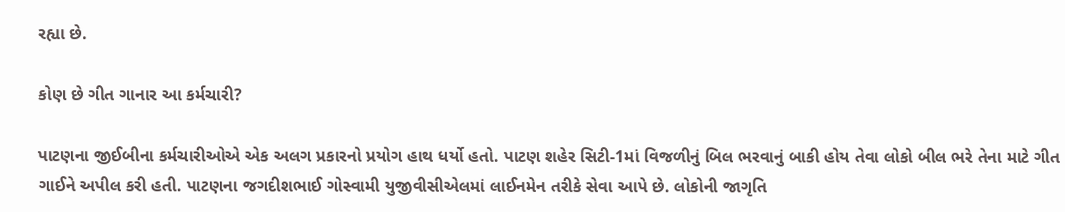રહ્યા છે.

કોણ છે ગીત ગાનાર આ કર્મચારી?

પાટણના જીઈબીના કર્મચારીઓએ એક અલગ પ્રકારનો પ્રયોગ હાથ ધર્યો હતો. પાટણ શહેર સિટી-1માં વિજળીનું બિલ ભરવાનું બાકી હોય તેવા લોકો બીલ ભરે તેના માટે ગીત ગાઈને અપીલ કરી હતી. પાટણના જગદીશભાઈ ગોસ્વામી યુજીવીસીએલમાં લાઈનમેન તરીકે સેવા આપે છે. લોકોની જાગૃતિ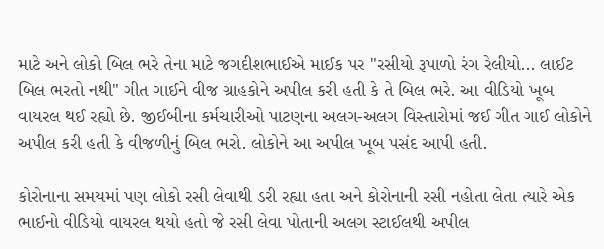માટે અને લોકો બિલ ભરે તેના માટે જગદીશભાઈએ માઈક પર "રસીયો રૂપાળો રંગ રેલીયો... લાઈટ બિલ ભરતો નથી" ગીત ગાઈને વીજ ગ્રાહકોને અપીલ કરી હતી કે તે બિલ ભરે. આ વીડિયો ખૂબ વાયરલ થઈ રહ્યો છે. જીઈબીના કર્મચારીઓ પાટણના અલગ-અલગ વિસ્તારોમાં જઈ ગીત ગાઈ લોકોને અપીલ કરી હતી કે વીજળીનું બિલ ભરો. લોકોને આ અપીલ ખૂબ પસંદ આપી હતી.

કોરોનાના સમયમાં પણ લોકો રસી લેવાથી ડરી રહ્યા હતા અને કોરોનાની રસી નહોતા લેતા ત્યારે એક ભાઈનો વીડિયો વાયરલ થયો હતો જે રસી લેવા પોતાની અલગ સ્ટાઈલથી અપીલ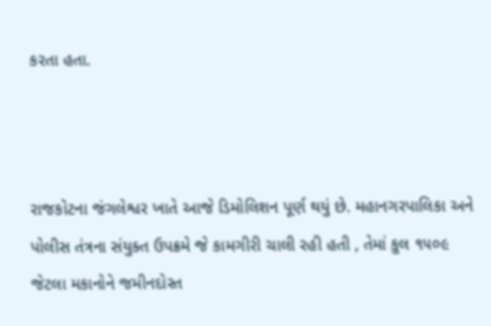કરતા હતા.



રાજકોટના જંગલેશ્વર ખાતે આજે ડિમોલિશન પૂર્ણ થયું છે. મહાનગરપાલિકા અને પોલીસ તંત્રના સંયુક્ત ઉપક્રમે જે કામગીરી ચાલી રહી હતી , તેમાં કુલ ૧૫૦૯ જેટલા મકાનોને જમીનદોસ્ત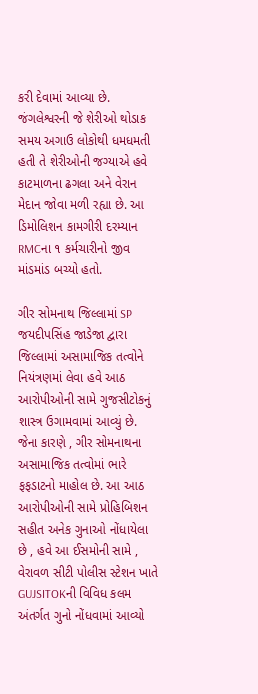કરી દેવામાં આવ્યા છે. જંગલેશ્વરની જે શેરીઓ થોડાક સમય અગાઉ લોકોથી ધમધમતી હતી તે શેરીઓની જગ્યાએ હવે કાટમાળના ઢગલા અને વેરાન મેદાન જોવા મળી રહ્યા છે. આ ડિમોલિશન કામગીરી દરમ્યાન RMCના ૧ કર્મચારીનો જીવ માંડમાંડ બચ્યો હતો.

ગીર સોમનાથ જિલ્લામાં SP જયદીપસિંહ જાડેજા દ્વારા જિલ્લામાં અસામાજિક તત્વોને નિયંત્રણમાં લેવા હવે આઠ આરોપીઓની સામે ગુજસીટોકનું શાસ્ત્ર ઉગામવામાં આવ્યું છે. જેના કારણે , ગીર સોમનાથના અસામાજિક તત્વોમાં ભારે ફફડાટનો માહોલ છે. આ આઠ આરોપીઓની સામે પ્રોહિબિશન સહીત અનેક ગુનાઓ નોંધાયેલા છે , હવે આ ઈસમોની સામે , વેરાવળ સીટી પોલીસ સ્ટેશન ખાતે GUJSITOKની વિવિધ કલમ અંતર્ગત ગુનો નોંધવામાં આવ્યો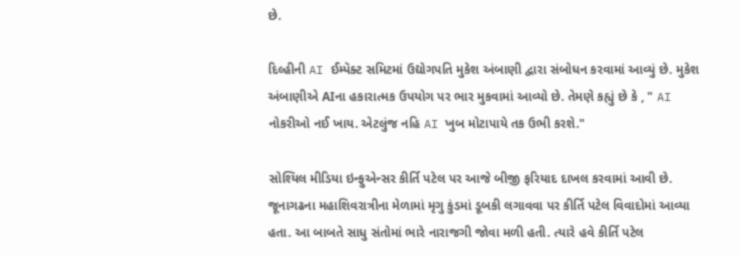છે.

દિલ્હીની AI ઈમ્પૅક્ટ સમિટમાં ઉદ્યોગપતિ મુકેશ અંબાણી દ્વારા સંબોધન કરવામાં આવ્યું છે. મુકેશ અંબાણીએ AIના હકારાત્મક ઉપયોગ પર ભાર મુકવામાં આવ્યો છે. તેમણે કહ્યું છે કે , " AI નોકરીઓ નઈ ખાય. એટલુંજ નહિ AI ખુબ મોટાપાયે તક ઉભી કરશે."

સોશ્યિલ મીડિયા ઇન્ફુએન્સર કીર્તિ પટેલ પર આજે બીજી ફરિયાદ દાખલ કરવામાં આવી છે. જૂનાગઢના મહાશિવરાત્રીના મેળામાં મૃગુ કુંડમાં ડૂબકી લગાવવા પર કીર્તિ પટેલ વિવાદોમાં આવ્યા હતા. આ બાબતે સાધુ સંતોમાં ભારે નારાજગી જોવા મળી હતી. ત્યારે હવે કીર્તિ પટેલ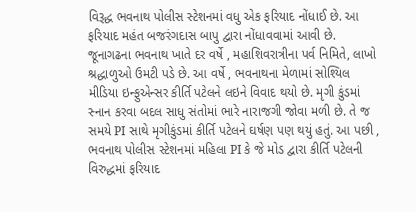વિરૂદ્ધ ભવનાથ પોલીસ સ્ટેશનમાં વધુ એક ફરિયાદ નોંધાઈ છે. આ ફરિયાદ મહંત બજરંગદાસ બાપુ દ્વારા નોંધાવવામાં આવી છે. જૂનાગઢના ભવનાથ ખાતે દર વર્ષે , મહાશિવરાત્રીના પર્વ નિમિતે, લાખો શ્રદ્ધાળુઓ ઉમટી પડે છે. આ વર્ષે , ભવનાથના મેળામાં સોશ્યિલ મીડિયા ઇન્ફુએન્સર કીર્તિ પટેલને લઇને વિવાદ થયો છે. મૃગી કુંડમાં સ્નાન કરવા બદલ સાધુ સંતોમાં ભારે નારાજગી જોવા મળી છે. તે જ સમયે PI સાથે મૃગીકુંડમાં કીર્તિ પટેલને ઘર્ષણ પણ થયું હતું. આ પછી , ભવનાથ પોલીસ સ્ટેશનમાં મહિલા PI કે જે મોડ દ્વારા કીર્તિ પટેલની વિરુદ્ધમાં ફરિયાદ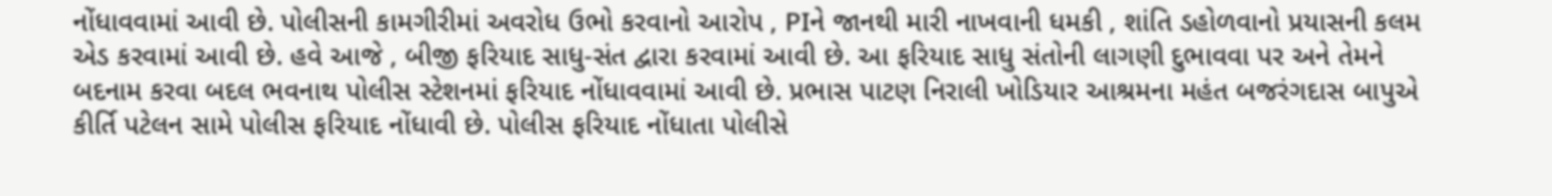નોંધાવવામાં આવી છે. પોલીસની કામગીરીમાં અવરોધ ઉભો કરવાનો આરોપ , PIને જાનથી મારી નાખવાની ધમકી , શાંતિ ડહોળવાનો પ્રયાસની કલમ એડ કરવામાં આવી છે. હવે આજે , બીજી ફરિયાદ સાધુ-સંત દ્વારા કરવામાં આવી છે. આ ફરિયાદ સાધુ સંતોની લાગણી દુભાવવા પર અને તેમને બદનામ કરવા બદલ ભવનાથ પોલીસ સ્ટેશનમાં ફરિયાદ નોંધાવવામાં આવી છે. પ્રભાસ પાટણ નિરાલી ખોડિયાર આશ્રમના મહંત બજરંગદાસ બાપુએ કીર્તિ પટેલન સામે પોલીસ ફરિયાદ નોંધાવી છે. પોલીસ ફરિયાદ નોંધાતા પોલીસે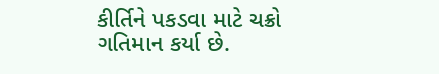કીર્તિને પકડવા માટે ચક્રો ગતિમાન કર્યા છે.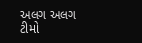અલગ અલગ ટીમો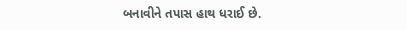બનાવીને તપાસ હાથ ધરાઈ છે.